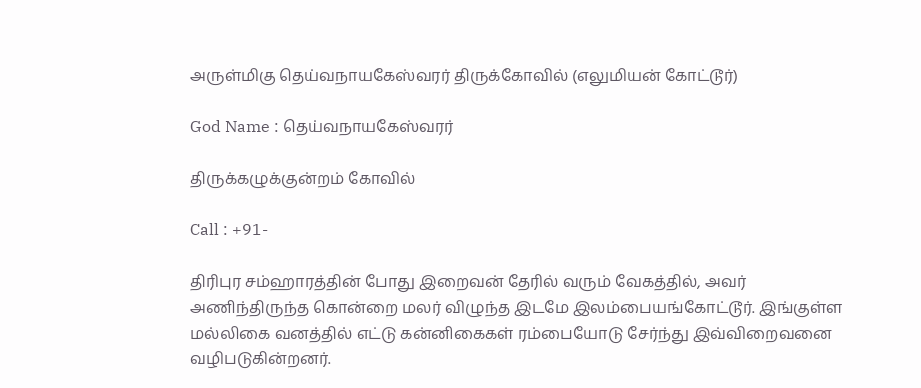அருள்மிகு தெய்வநாயகேஸ்வரர் திருக்கோவில் (எலுமியன் கோட்டூர்)

God Name : தெய்வநாயகேஸ்வரர்

திருக்கழுக்குன்றம் கோவில்

Call : +91-

திரிபுர சம்ஹாரத்தின் போது இறைவன் தேரில் வரும் வேகத்தில், அவர் அணிந்திருந்த கொன்றை மலர் விழுந்த இடமே இலம்பையங்கோட்டூர். இங்குள்ள மல்லிகை வனத்தில் எட்டு கன்னிகைகள் ரம்பையோடு சேர்ந்து இவ்விறைவனை வழிபடுகின்றனர்.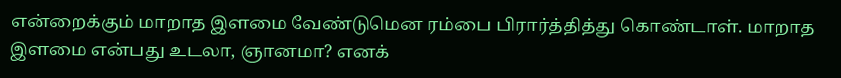என்றைக்கும் மாறாத இளமை வேண்டுமென ரம்பை பிரார்த்தித்து கொண்டாள். மாறாத இளமை என்பது உடலா, ஞானமா? எனக்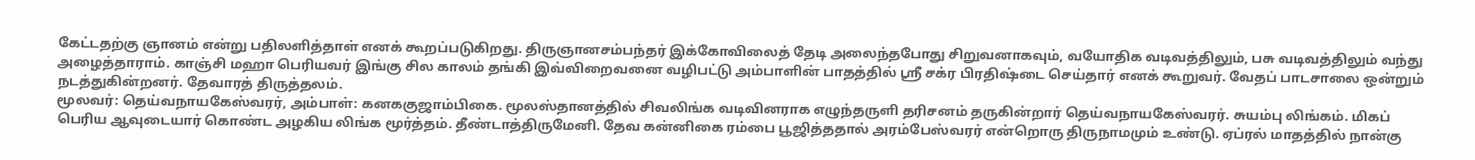கேட்டதற்கு ஞானம் என்று பதிலளித்தாள் எனக் கூறப்படுகிறது. திருஞானசம்பந்தர் இக்கோவிலைத் தேடி அலைந்தபோது சிறுவனாகவும், வயோதிக வடிவத்திலும், பசு வடிவத்திலும் வந்து அழைத்தாராம். காஞ்சி மஹா பெரியவர் இங்கு சில காலம் தங்கி இவ்விறைவனை வழிபட்டு அம்பாளின் பாதத்தில் ஸ்ரீ சக்ர பிரதிஷ்டை செய்தார் எனக் கூறுவர். வேதப் பாடசாலை ஒன்றும் நடத்துகின்றனர். தேவாரத் திருத்தலம்.
மூலவர்: தெய்வநாயகேஸ்வரர், அம்பாள்: கனககுஜாம்பிகை. மூலஸ்தானத்தில் சிவலிங்க வடிவினராக எழுந்தருளி தரிசனம் தருகின்றார் தெய்வநாயகேஸ்வரர். சுயம்பு லிங்கம். மிகப் பெரிய ஆவுடையார் கொண்ட அழகிய லிங்க மூர்த்தம். தீண்டாத்திருமேனி. தேவ கன்னிகை ரம்பை பூஜித்ததால் அரம்பேஸ்வரர் என்றொரு திருநாமமும் உண்டு. ஏப்ரல் மாதத்தில் நான்கு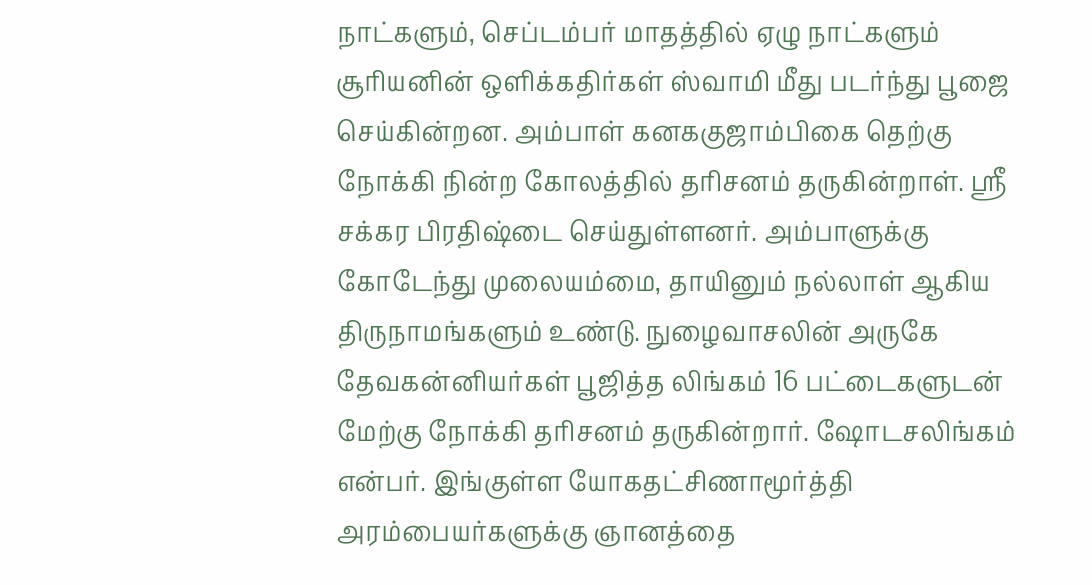நாட்களும், செப்டம்பர் மாதத்தில் ஏழு நாட்களும் சூரியனின் ஒளிக்கதிர்கள் ஸ்வாமி மீது படர்ந்து பூஜை செய்கின்றன. அம்பாள் கனககுஜாம்பிகை தெற்கு நோக்கி நின்ற கோலத்தில் தரிசனம் தருகின்றாள். ஸ்ரீ சக்கர பிரதிஷ்டை செய்துள்ளனர். அம்பாளுக்கு கோடேந்து முலையம்மை, தாயினும் நல்லாள் ஆகிய திருநாமங்களும் உண்டு. நுழைவாசலின் அருகே தேவகன்னியர்கள் பூஜித்த லிங்கம் 16 பட்டைகளுடன் மேற்கு நோக்கி தரிசனம் தருகின்றார். ஷோடசலிங்கம் என்பர். இங்குள்ள யோகதட்சிணாமூர்த்தி அரம்பையர்களுக்கு ஞானத்தை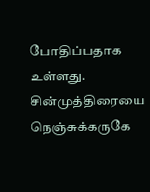போதிப்பதாக உள்ளது. சின்முத்திரையை நெஞ்சுக்கருகே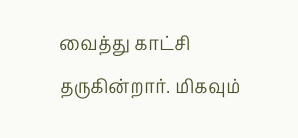வைத்து காட்சி தருகின்றார். மிகவும்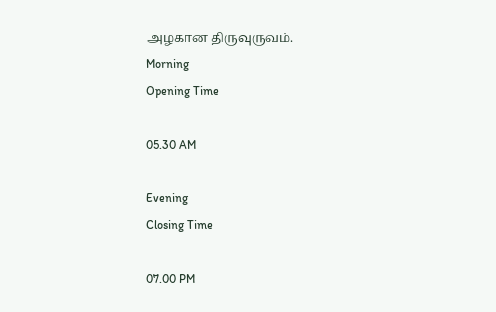அழகான திருவுருவம்.
Morning
Opening Time

05.30 AM

Evening
Closing Time

07.00 PM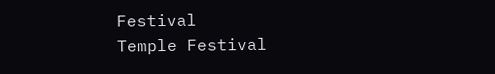Festival
Temple Festival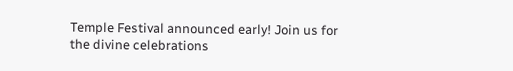Temple Festival announced early! Join us for the divine celebrations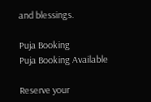and blessings.

Puja Booking
Puja Booking Available

Reserve your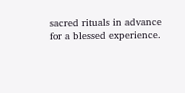sacred rituals in advance for a blessed experience.